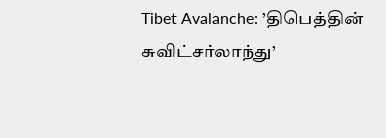Tibet Avalanche: ’திபெத்தின் சுவிட்சர்லாந்து’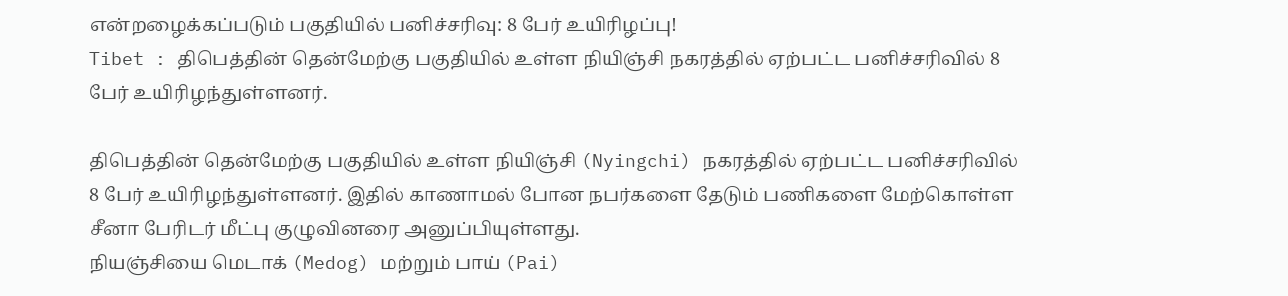என்றழைக்கப்படும் பகுதியில் பனிச்சரிவு: 8 பேர் உயிரிழப்பு!
Tibet : திபெத்தின் தென்மேற்கு பகுதியில் உள்ள நியிஞ்சி நகரத்தில் ஏற்பட்ட பனிச்சரிவில் 8 பேர் உயிரிழந்துள்ளனர்.

திபெத்தின் தென்மேற்கு பகுதியில் உள்ள நியிஞ்சி (Nyingchi) நகரத்தில் ஏற்பட்ட பனிச்சரிவில் 8 பேர் உயிரிழந்துள்ளனர். இதில் காணாமல் போன நபர்களை தேடும் பணிகளை மேற்கொள்ள சீனா பேரிடர் மீட்பு குழுவினரை அனுப்பியுள்ளது.
நியஞ்சியை மெடாக் (Medog) மற்றும் பாய் (Pai)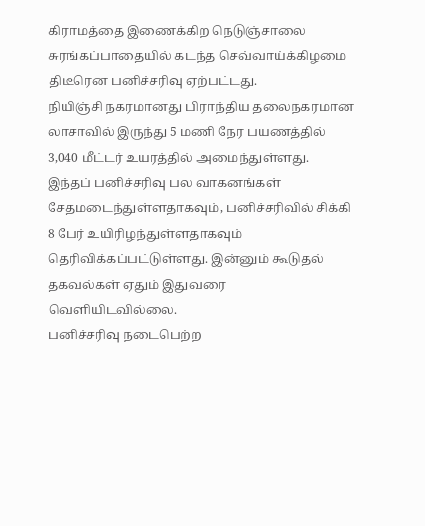கிராமத்தை இணைக்கிற நெடுஞ்சாலை சுரங்கப்பாதையில் கடந்த செவ்வாய்க்கிழமை திடீரென பனிச்சரிவு ஏற்பட்டது.
நியிஞ்சி நகரமானது பிராந்திய தலைநகரமான லாசாவில் இருந்து 5 மணி நேர பயணத்தில் 3,040 மீட்டர் உயரத்தில் அமைந்துள்ளது.
இந்தப் பனிச்சரிவு பல வாகனங்கள் சேதமடைந்துள்ளதாகவும், பனிச்சரிவில் சிக்கி 8 பேர் உயிரிழந்துள்ளதாகவும் தெரிவிக்கப்பட்டுள்ளது. இன்னும் கூடுதல் தகவல்கள் ஏதும் இதுவரை வெளியிடவில்லை.
பனிச்சரிவு நடைபெற்ற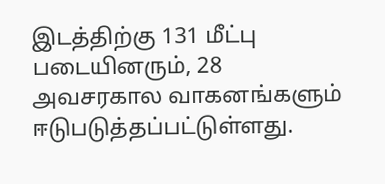இடத்திற்கு 131 மீட்பு படையினரும், 28 அவசரகால வாகனங்களும் ஈடுபடுத்தப்பட்டுள்ளது.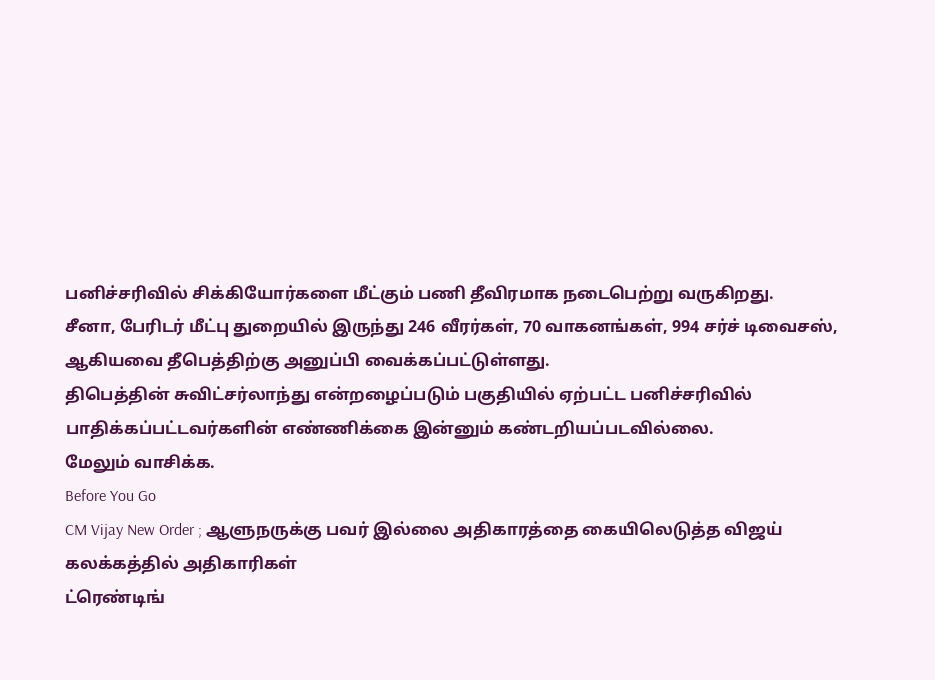பனிச்சரிவில் சிக்கியோர்களை மீட்கும் பணி தீவிரமாக நடைபெற்று வருகிறது.
சீனா, பேரிடர் மீட்பு துறையில் இருந்து 246 வீரர்கள், 70 வாகனங்கள், 994 சர்ச் டிவைசஸ், ஆகியவை தீபெத்திற்கு அனுப்பி வைக்கப்பட்டுள்ளது.
திபெத்தின் சுவிட்சர்லாந்து என்றழைப்படும் பகுதியில் ஏற்பட்ட பனிச்சரிவில் பாதிக்கப்பட்டவர்களின் எண்ணிக்கை இன்னும் கண்டறியப்படவில்லை.
மேலும் வாசிக்க.
Before You Go
CM Vijay New Order ; ஆளுநருக்கு பவர் இல்லை அதிகாரத்தை கையிலெடுத்த விஜய் கலக்கத்தில் அதிகாரிகள்
ட்ரெண்டிங்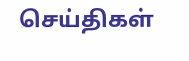செய்திகள்